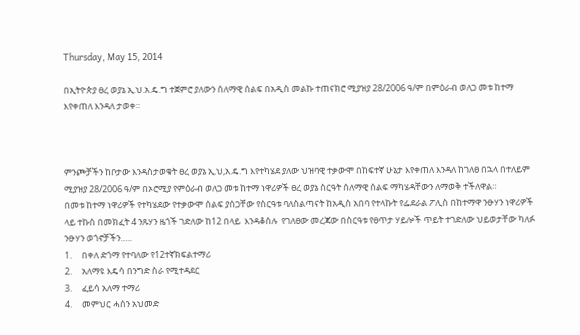Thursday, May 15, 2014

በኢትዮጵያ ፀረ ወያኔ ኢ.ህ.አ.ዴ.ግ ተጀምሮ ያለውን ሰለማዊ ሰልፍ በአዲስ መልኩ ተጠናክሮ ሚያዝያ 28/2006 ዓ/ም በምዕራብ ወለጋ መቱ ከተማ እየቀጠለ እንዳለ ታወቀ።



ምንጮቻችን ከቦታው እንዳስታወቁት ፀረ ወያኔ ኢ.ህ,አ.ዴ.ግ እየተካሄደ ያለው ህዝባዊ ተቃውሞ በከፍተኛ ሁኔታ እየቀጠለ እንዳለ ከገለፀ በኋላ በተለይም ሚያዝያ 28/2006 ዓ/ም በኦሮሚያ የምዕራብ ወለጋ መቱ ከተማ ነዋሪዎች ፀረ ወያኔ ስርዓት ሰለማዊ ሰልፍ ማካሄዳቸውን ለማወቅ ተችለዋል።
በመቱ ከተማ ነዋሪዎች የተካሄደው የተቃውሞ ሰልፍ ያሰጋቸው የስርዓቱ ባለስልጣናት ከአዲስ አበባ የተላኩት የፌደራል ፖሊስ በከተማዋ ንፁሃን ነዋሪዎች ላይ ተኩስ በመክፈት 4 ንጹሃን ዜጎች ገድለው ከ12 በላይ  እንዳቆስሉ  የገለፀው መረጃው በስርዓቱ የፀጥታ ሃይሎች ጥይት ተገድለው ህይወታቸው ካለፉ ንፁሃን ወጎኖቻችን…..
1.     በቀለ ድጎማ የተባለው የ12ተኛክፍልተማሪ
2.     አለማዩ እዴሳ በንግድ ስራ የሚተዳደር
3.     ፈይሳ አለማ ተማሪ
4.     መምህር ሓሰን አህመድ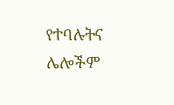የተባሉትና ሌሎችም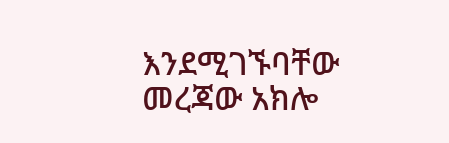እንደሚገኙባቸው መረጃው አክሎ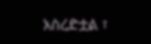አስረድቷል ፣